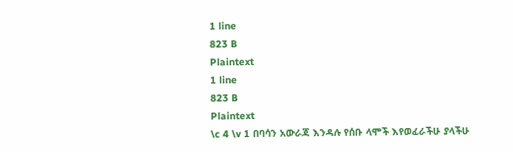1 line
823 B
Plaintext
1 line
823 B
Plaintext
\c 4 \v 1 በባሳን አውራጃ እንዳሉ የሰቡ ላሞች እየወፈራችሁ ያላችሁ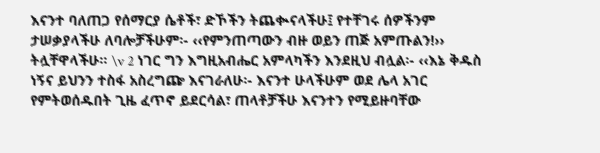እናንተ ባለጠጋ የሰማርያ ሴቶች፣ ድኾችን ትጨቊናላችሁ፤ የተቸገሩ ሰዎችንም ታሠቃያላችሁ ለባሎቻችሁም፡- ‹‹የምንጠጣውን ብዙ ወይን ጠጅ አምጡልን!›› ትሏቸዋላችሁ፡፡ \v 2 ነገር ግን እግዚአብሔር አምላካችን እንደዚህ ብሏል፡- ‹‹እኔ ቅዱስ ነኝና ይህንን ተስፋ አስረግጬ እናገራለሁ፡- እናንተ ሁላችሁም ወደ ሌላ አገር የምትወሰዱበት ጊዜ ፈጥኖ ይደርሳል፣ ጠላቶቻችሁ እናንተን የሚይዙባቸው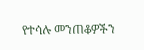የተሳሉ መንጠቆዎችን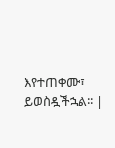እየተጠቀሙ፣ ይወስዷችኋል፡፡ |